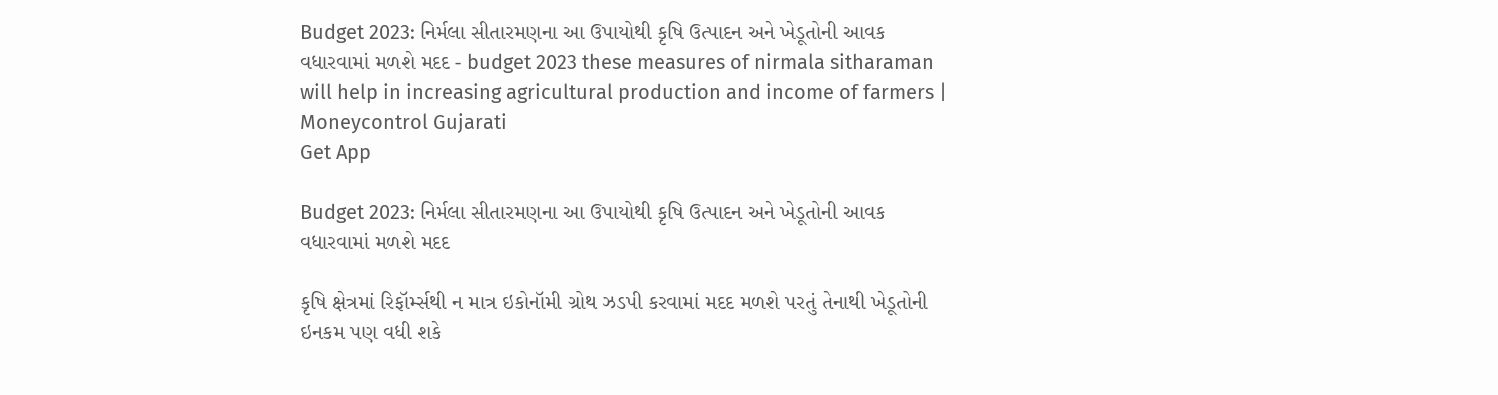Budget 2023: નિર્મલા સીતારમણના આ ઉપાયોથી કૃષિ ઉત્પાદન અને ખેડૂતોની આવક વધારવામાં મળશે મદદ - budget 2023 these measures of nirmala sitharaman will help in increasing agricultural production and income of farmers | Moneycontrol Gujarati
Get App

Budget 2023: નિર્મલા સીતારમણના આ ઉપાયોથી કૃષિ ઉત્પાદન અને ખેડૂતોની આવક વધારવામાં મળશે મદદ

કૃષિ ક્ષેત્રમાં રિફૉર્મ્સથી ન માત્ર ઇકોનૉમી ગ્રોથ ઝડપી કરવામાં મદદ મળશે પરતું તેનાથી ખેડૂતોની ઇનકમ પણ વધી શકે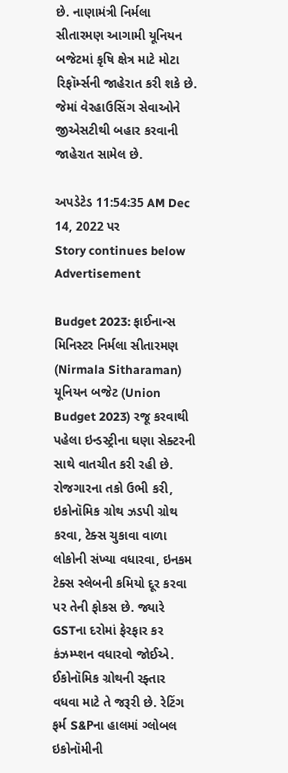છે. નાણામંત્રી નિર્મલા સીતારમણ આગામી યૂનિયન બજેટમાં કૃષિ ક્ષેત્ર માટે મોટા રિફૉર્મ્સની જાહેરાત કરી શકે છે. જેમાં વેરહાઉસિંગ સેવાઓને જીએસટીથી બહાર કરવાની જાહેરાત સામેલ છે.

અપડેટેડ 11:54:35 AM Dec 14, 2022 પર
Story continues below Advertisement

Budget 2023: ફાઈનાન્સ મિનિસ્ટર નિર્મલા સીતારમણ (Nirmala Sitharaman) યૂનિયન બજેટ (Union Budget 2023) રજૂ કરવાથી પહેલા ઇન્ડસ્ટ્રીના ઘણા સેક્ટરની સાથે વાતચીત કરી રહી છે. રોજગારના તકો ઉભી કરી, ઇકોનૉમિક ગ્રોથ ઝડપી ગ્રોથ કરવા, ટેક્સ ચુકાવા વાળા લોકોની સંખ્યા વધારવા, ઇનકમ ટેક્સ સ્લેબની કમિયો દૂર કરવા પર તેની ફોકસ છે. જ્યારે GSTના દરોમાં ફેરફાર કર કંઝમ્પ્શન વધારવો જોઈએ. ઈકોનૉમિક ગ્રોથની રફ્તાર વધવા માટે તે જરૂરી છે. રેટિંગ ફર્મ S&Pના હાલમાં ગ્લોબલ ઇકોનૉમીની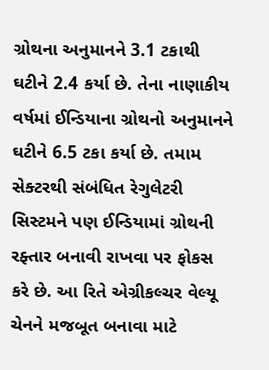ગ્રોથના અનુમાનને 3.1 ટકાથી ઘટીને 2.4 કર્યા છે. તેના નાણાકીય વર્ષમાં ઈન્ડિયાના ગ્રોથનો અનુમાનને ઘટીને 6.5 ટકા કર્યા છે. તમામ સેક્ટરથી સંબંધિત રેગુલેટરી સિસ્ટમને પણ ઈન્ડિયામાં ગ્રોથની રફ્તાર બનાવી રાખવા પર ફોકસ કરે છે. આ રિતે એગ્રીકલ્ચર વેલ્યૂ ચેનને મજબૂત બનાવા માટે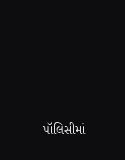પૉલિસીમાં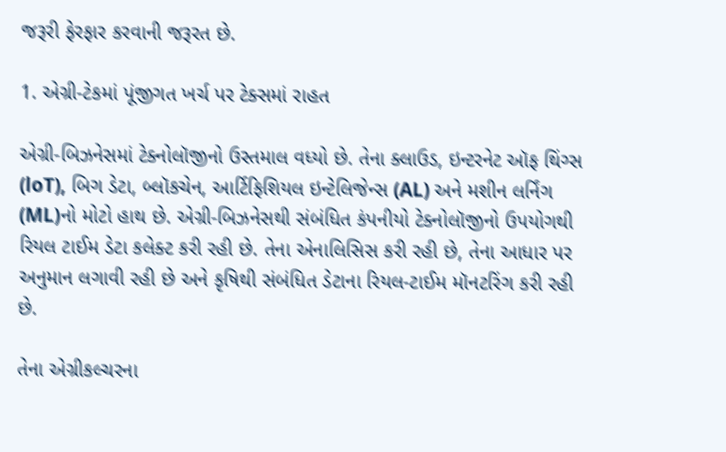જરૂરી ફેરફાર કરવાની જરૂરત છે.

1. એગ્રી-ટેકમાં પૂંજીગત ખર્ચ પર ટેક્સમાં રાહત

એગ્રી-બિઝનેસમાં ટેક્નોલૉજીનો ઉસ્તમાલ વધ્યો છે. તેના ક્લાઉડ, ઇન્ટરનેટ ઑફ થિંગ્સ (loT), બિગ ડેટા, બ્લૉકચેન, આર્ટિફિશિયલ ઇન્ટેલિજેન્સ (AL) અને મશીન લર્નિંગ (ML)નો મોટો હાથ છે. એગ્રી-બિઝનેસથી સંબંધિત કંપનીયો ટેક્નોલૉજીનો ઉપયોગથી રિયલ ટાઈમ ડેટા કલેક્ટ કરી રહી છે. તેના એનાલિસિસ કરી રહી છે, તેના આધાર પર અનુમાન લગાવી રહી છે અને કૃષિથી સંબંધિત ડેટાના રિયલ-ટાઈમ મૉનટરિંગ કરી રહી છે.

તેના એગ્રીકલ્ચરના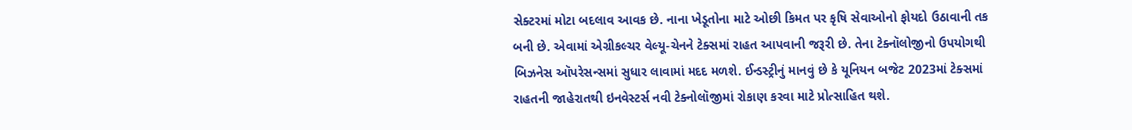સેક્ટરમાં મોટા બદલાવ આવક છે. નાના ખેડૂતોના માટે ઓછી કિમત પર કૃષિ સેવાઓનો ફોયદો ઉઠાવાની તક બની છે. એવામાં એગ્રીકલ્ચર વેલ્યૂ-ચેનને ટેક્સમાં રાહત આપવાની જરૂરી છે. તેના ટેક્નૉલોજીનો ઉપયોગથી બિઝનેસ ઑપરેસન્સમાં સુધાર લાવામાં મદદ મળશે. ઈન્ડસ્ટ્રીનું માનવું છે કે યૂનિયન બજેટ 2023માં ટેક્સમાં રાહતની જાહેરાતથી ઇનવેસ્ટર્સ નવી ટેક્નોલૉજીમાં રોકાણ કરવા માટે પ્રોત્સાહિત થશે.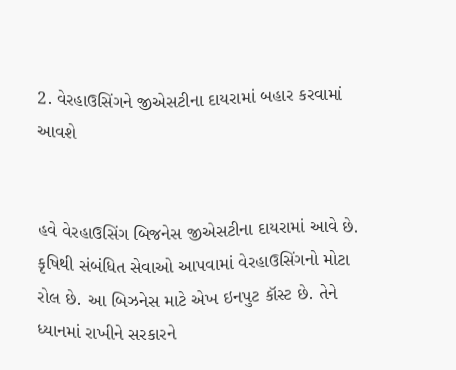2. વેરહાઉસિંગને જીએસટીના દાયરામાં બહાર કરવામાં આવશે


હવે વેરહાઉસિંગ બિજનેસ જીએસટીના દાયરામાં આવે છે. કૃષિથી સંબંધિત સેવાઓ આપવામાં વેરહાઉસિંગનો મોટા રોલ છે. આ બિઝનેસ માટે એખ ઇનપુટ કૉસ્ટ છે. તેને ધ્યાનમાં રાખીને સરકારને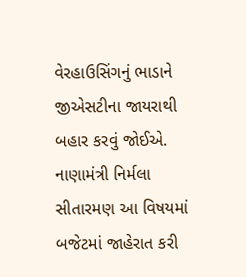વેરહાઉસિંગનું ભાડાને જીએસટીના જાયરાથી બહાર કરવું જોઈએ. નાણામંત્રી નિર્મલા સીતારમણ આ વિષયમાં બજેટમાં જાહેરાત કરી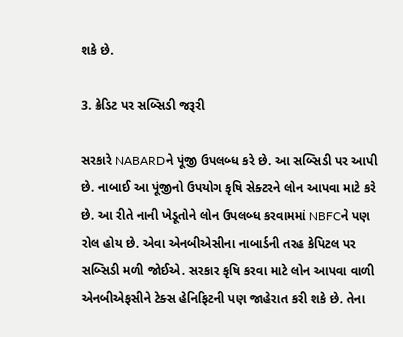શકે છે.

3. ક્રેડિટ પર સબ્સિડી જરૂરી

સરકારે NABARDને પૂંજી ઉપલબ્ધ કરે છે. આ સબ્સિડી પર આપી છે. નાબાઈ આ પૂંજીનો ઉપયોગ કૃષિ સેક્ટરને લોન આપવા માટે કરે છે. આ રીતે નાની ખેડૂતોને લોન ઉપલબ્ધ કરવામમાં NBFCને પણ રોલ હોય છે. એવા એનબીએસીના નાબાર્ડની તરહ કેપિટલ પર સબ્સિડી મળી જોઈએ. સરકાર કૃષિ કરવા માટે લોન આપવા વાળી એનબીએફસીને ટેક્સ હેનિફિટની પણ જાહેરાત કરી શકે છે. તેના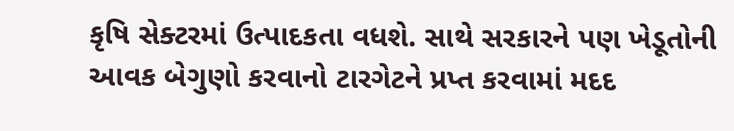કૃષિ સેક્ટરમાં ઉત્પાદકતા વધશે. સાથે સરકારને પણ ખેડૂતોની આવક બેગુણો કરવાનો ટારગેટને પ્રપ્ત કરવામાં મદદ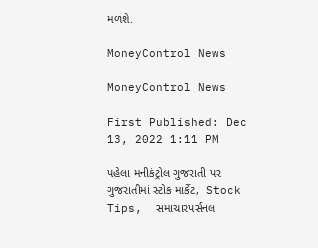મળશે.

MoneyControl News

MoneyControl News

First Published: Dec 13, 2022 1:11 PM

પહેલા મનીકંટ્રોલ ગુજરાતી પર ગુજરાતીમાં સ્ટોક માર્કેટ,  Stock Tips,  સમાચારપર્સનલ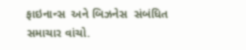ફાઇનાન્સ  અને બિઝનેસ  સંબંધિત સમાચાર વાંચો.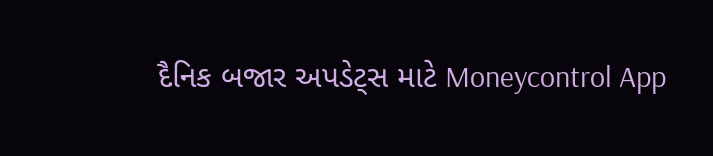દૈનિક બજાર અપડેટ્સ માટે Moneycontrol App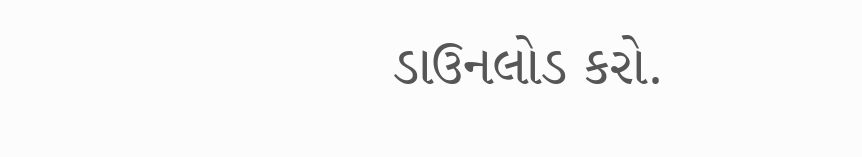ડાઉનલોડ કરો.